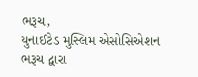ભરૂચ,
યુનાઈટેડ મુસ્લિમ એસોસિએશન ભરૂચ દ્વારા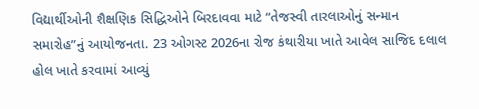વિદ્યાર્થીઓની શૈક્ષણિક સિદ્ધિઓને બિરદાવવા માટે “તેજસ્વી તારલાઓનું સન્માન સમારોહ”નું આયોજનતા. 23 ઓગસ્ટ 2026ના રોજ કંથારીયા ખાતે આવેલ સાજિદ દલાલ હોલ ખાતે કરવામાં આવ્યું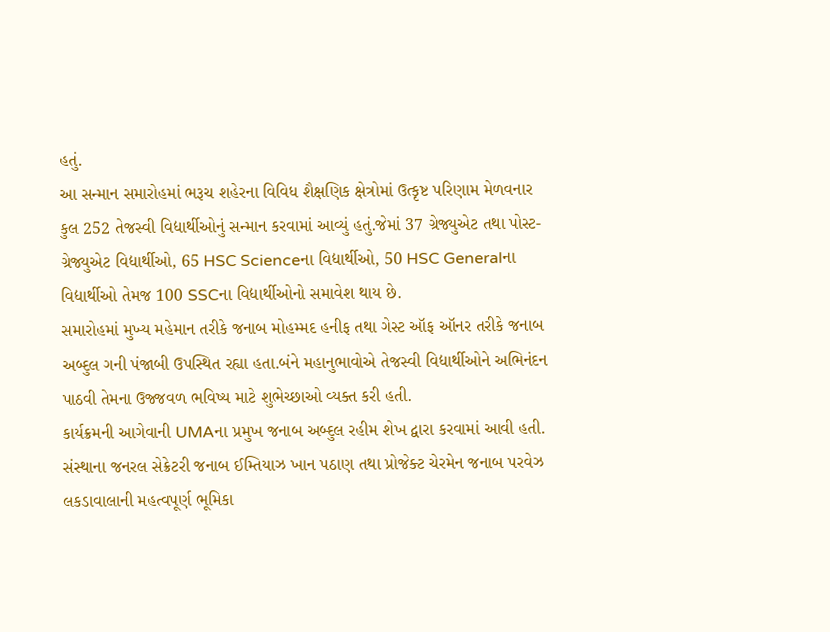હતું.
આ સન્માન સમારોહમાં ભરૂચ શહેરના વિવિધ શૈક્ષણિક ક્ષેત્રોમાં ઉત્કૃષ્ટ પરિણામ મેળવનાર કુલ 252 તેજસ્વી વિદ્યાર્થીઓનું સન્માન કરવામાં આવ્યું હતું.જેમાં 37 ગ્રેજ્યુએટ તથા પોસ્ટ-ગ્રેજ્યુએટ વિદ્યાર્થીઓ, 65 HSC Scienceના વિદ્યાર્થીઓ, 50 HSC Generalના વિદ્યાર્થીઓ તેમજ 100 SSCના વિદ્યાર્થીઓનો સમાવેશ થાય છે.
સમારોહમાં મુખ્ય મહેમાન તરીકે જનાબ મોહમ્મદ હનીફ તથા ગેસ્ટ ઑફ ઑનર તરીકે જનાબ અબ્દુલ ગની પંજાબી ઉપસ્થિત રહ્યા હતા.બંને મહાનુભાવોએ તેજસ્વી વિદ્યાર્થીઓને અભિનંદન પાઠવી તેમના ઉજ્જવળ ભવિષ્ય માટે શુભેચ્છાઓ વ્યક્ત કરી હતી.
કાર્યક્રમની આગેવાની UMAના પ્રમુખ જનાબ અબ્દુલ રહીમ શેખ દ્વારા કરવામાં આવી હતી. સંસ્થાના જનરલ સેક્રેટરી જનાબ ઈમ્તિયાઝ ખાન પઠાણ તથા પ્રોજેક્ટ ચેરમેન જનાબ પરવેઝ લકડાવાલાની મહત્વપૂર્ણ ભૂમિકા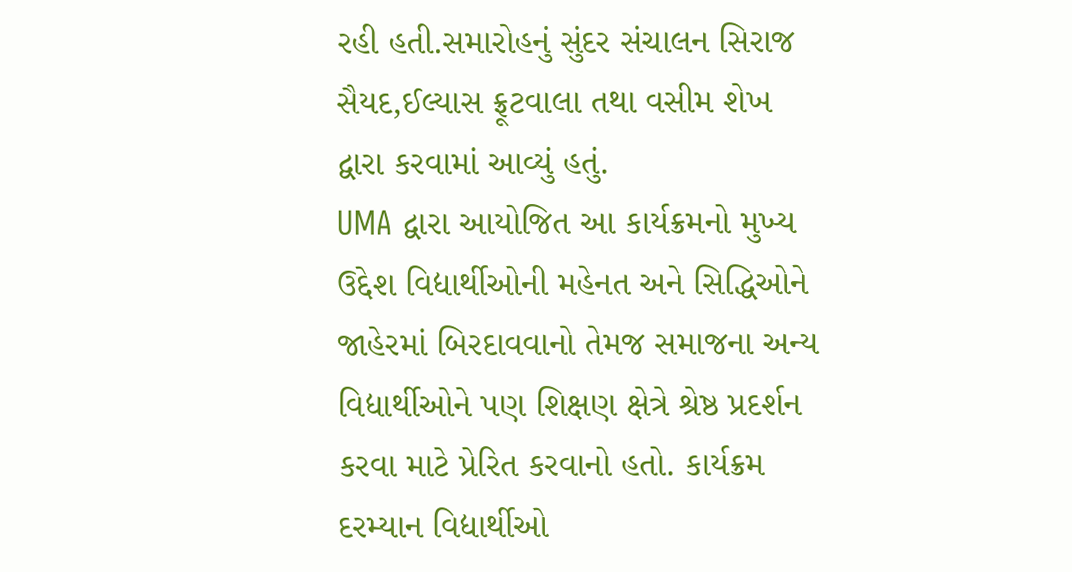રહી હતી.સમારોહનું સુંદર સંચાલન સિરાજ સૈયદ,ઈલ્યાસ ફ્રૂટવાલા તથા વસીમ શેખ દ્વારા કરવામાં આવ્યું હતું.
UMA દ્વારા આયોજિત આ કાર્યક્રમનો મુખ્ય ઉદ્દેશ વિદ્યાર્થીઓની મહેનત અને સિદ્ધિઓને જાહેરમાં બિરદાવવાનો તેમજ સમાજના અન્ય વિદ્યાર્થીઓને પણ શિક્ષણ ક્ષેત્રે શ્રેષ્ઠ પ્રદર્શન કરવા માટે પ્રેરિત કરવાનો હતો. કાર્યક્રમ દરમ્યાન વિદ્યાર્થીઓ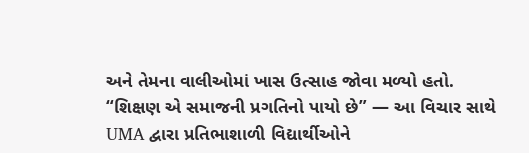અને તેમના વાલીઓમાં ખાસ ઉત્સાહ જોવા મળ્યો હતો.
“શિક્ષણ એ સમાજની પ્રગતિનો પાયો છે” — આ વિચાર સાથે UMA દ્વારા પ્રતિભાશાળી વિદ્યાર્થીઓને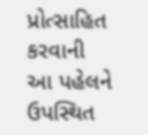પ્રોત્સાહિત કરવાની આ પહેલને ઉપસ્થિત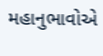મહાનુભાવોએ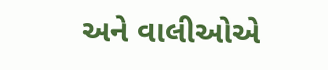અને વાલીઓએ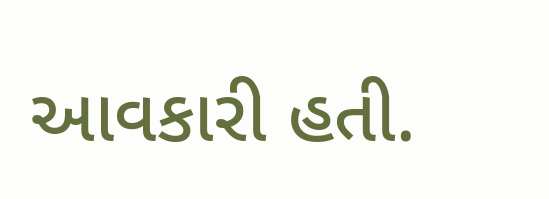આવકારી હતી.